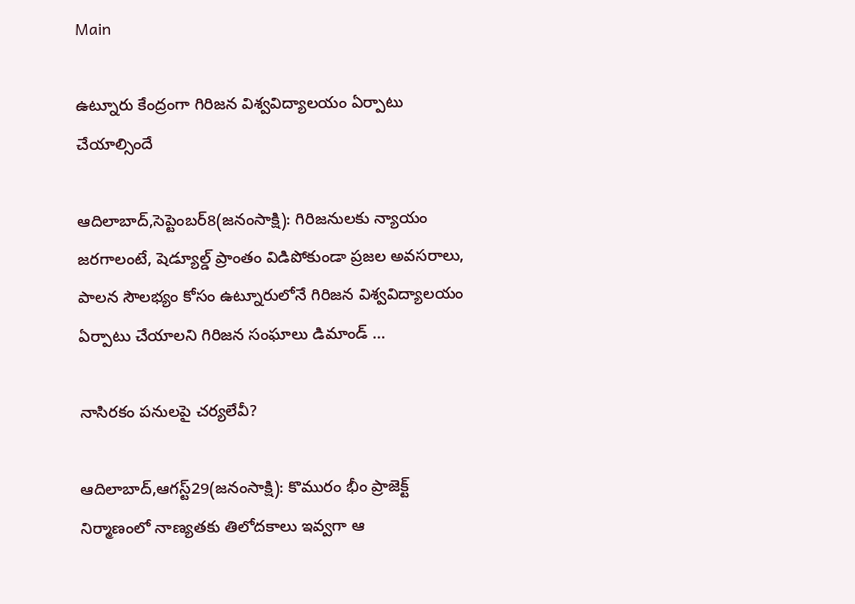Main

ఉట్నూరు కేంద్రంగా గిరిజన విశ్వవిద్యాలయం ఏర్పాటు చేయాల్సిందే

ఆదిలాబాద్‌,సెప్టెంబర్‌8(జ‌నంసాక్షి): గిరిజనులకు న్యాయం జరగాలంటే, షెడ్యూల్డ్‌ ప్రాంతం విడిపోకుండా ప్రజల అవసరాలు, పాలన సౌలభ్యం కోసం ఉట్నూరులోనే గిరిజన విశ్వవిద్యాలయం ఏర్పాటు చేయాలని గిరిజన సంఘాలు డిమాండ్‌ …

నాసిరకం పనులపై చర్యలేవీ?

ఆదిలాబాద్‌,ఆగస్ట్‌29(జ‌నంసాక్షి): కొమురం భీం ప్రాజెక్ట్‌ నిర్మాణంలో నాణ్యతకు తిలోదకాలు ఇవ్వగా ఆ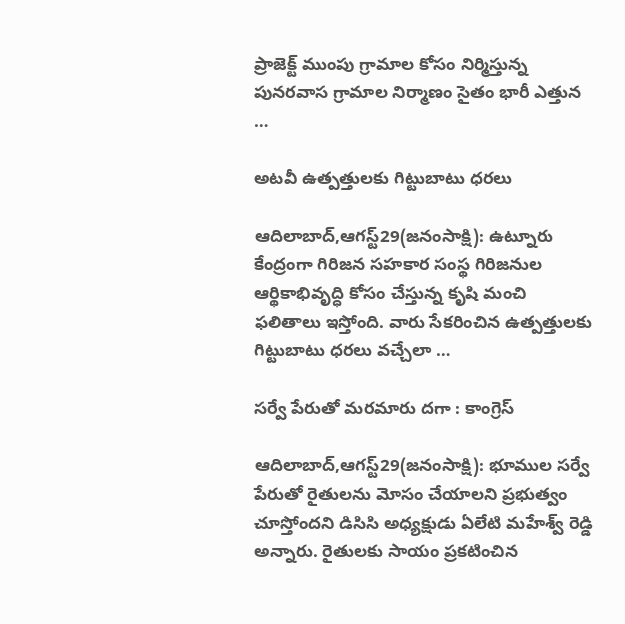ప్రాజెక్ట్‌ ముంపు గ్రామాల కోసం నిర్మిస్తున్న పునరవాస గ్రామాల నిర్మాణం సైతం భారీ ఎత్తున …

అటవీ ఉత్పత్తులకు గిట్టుబాటు ధరలు

ఆదిలాబాద్‌,ఆగస్ట్‌29(జ‌నంసాక్షి): ఉట్నూరు కేంద్రంగా గిరిజన సహకార సంస్థ గిరిజనుల ఆర్థికాభివృద్ధి కోసం చేస్తున్న కృషి మంచి ఫలితాలు ఇస్తోంది. వారు సేకరించిన ఉత్పత్తులకు గిట్టుబాటు ధరలు వచ్చేలా …

సర్వే పేరుతో మరమారు దగా : కాంగ్రెస్‌

ఆదిలాబాద్‌,ఆగస్ట్‌29(జ‌నంసాక్షి): భూముల సర్వే పేరుతో రైతులను మోసం చేయాలని ప్రభుత్వం చూస్తోందని డిసిసి అధ్యక్షుడు ఏలేటి మహేశ్వ్‌ రెడ్డి అన్నారు. రైతులకు సాయం ప్రకటించిన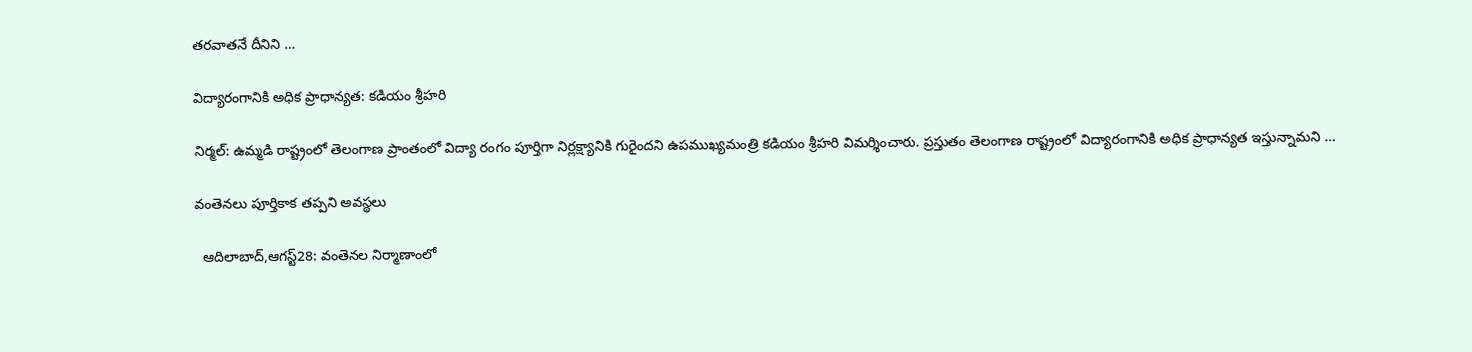తరవాతనే దీనిని …

విద్యారంగానికి అధిక ప్రాధాన్యత: కడియం శ్రీహరి

నిర్మల్‌: ఉమ్మడి రాష్ట్రంలో తెలంగాణ ప్రాంతంలో విద్యా రంగం పూర్తిగా నిర్లక్ష్యానికి గురైందని ఉపముఖ్యమంత్రి కడియం శ్రీహరి విమర్శించారు. ప్రస్తుతం తెలంగాణ రాష్ట్రంలో విద్యారంగానికి అధిక ప్రాధాన్యత ఇస్తున్నామని …

వంతెనలు పూర్తికాక తప్పని అవస్థలు

  ఆదిలాబాద్‌,ఆగస్ట్‌28: వంతెనల నిర్మాణాంలో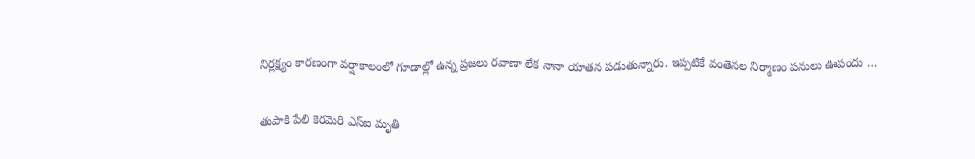నిర్లక్ష్యం కారణంగా వర్షాకాలంలో గూడాల్లో ఉన్న ప్రజలు రవాణా లేక నానా యాతన పడుతున్నారు. ఇప్పటికే వంతెనల నిర్మాణం పనులు ఊపందు …

తుపాకి పేలి కెరమెరి ఎస్‌ఐ మృతి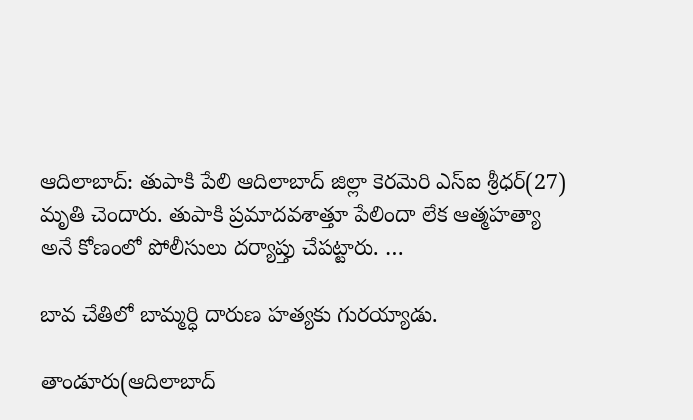ఆదిలాబాద్‌: తుపాకి పేలి ఆదిలాబాద్‌ జిల్లా కెరమెరి ఎస్‌ఐ శ్రీధర్‌(27) మృతి చెందారు. తుపాకి ప్రమాదవశాత్తూ పేలిందా లేక ఆత్మహత్యా అనే కోణంలో పోలీసులు దర్యాప్తు చేపట్టారు. …

బావ చేతిలో బామ్మర్ధి దారుణ హత్యకు గురయ్యాడు.

తాండూరు(ఆదిలాబాద్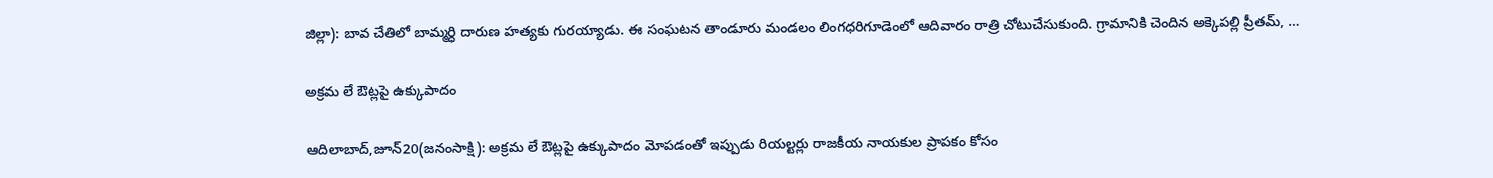జిల్లా): బావ చేతిలో బామ్మర్ధి దారుణ హత్యకు గురయ్యాడు. ఈ సంఘటన తాండూరు మండలం లింగధరిగూడెంలో ఆదివారం రాత్రి చోటుచేసుకుంది. గ్రామానికి చెందిన అక్కెపల్లి ప్రీతమ్, …

అక్రమ లే ఔట్లపై ఉక్కుపాదం

ఆదిలాబాద్‌,జూన్‌20(జ‌నంసాక్షి): అక్రమ లే ఔట్లపై ఉక్కుపాదం మోపడంతో ఇప్పుడు రియల్టర్లు రాజకీయ నాయకుల ప్రాపకం కోసం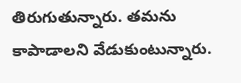తిరుగుతున్నారు. తమను కాపాడాలని వేడుకుంటున్నారు.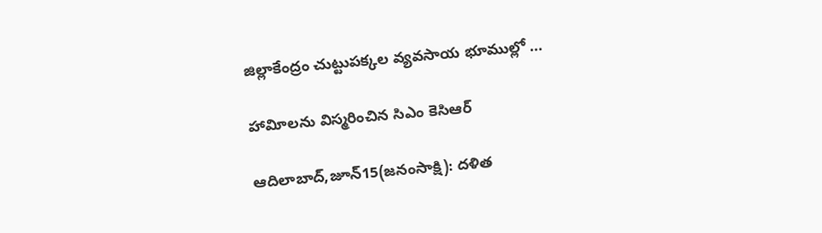జిల్లాకేంద్రం చుట్టుపక్కల వ్యవసాయ భూముల్లో …

హావిూలను విస్మరించిన సిఎం కెసిఆర్‌

ఆదిలాబాద్‌,జూన్‌15(జ‌నంసాక్షి): దళిత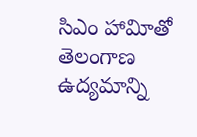సిఎం హావిూతో తెలంగాణ ఉద్యమాన్ని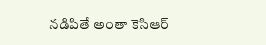నడిపితే అంతా కెసిఆర్‌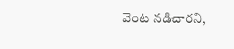వెంట నడిచారని,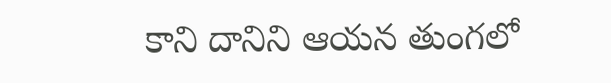కాని దానిని ఆయన తుంగలో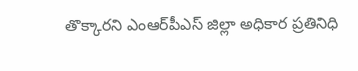తొక్కారని ఎంఆర్‌పీఎస్‌ జిల్లా అధికార ప్రతినిధి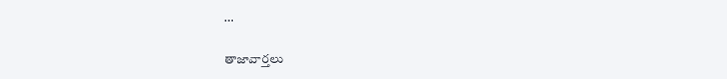…

తాజావార్తలు